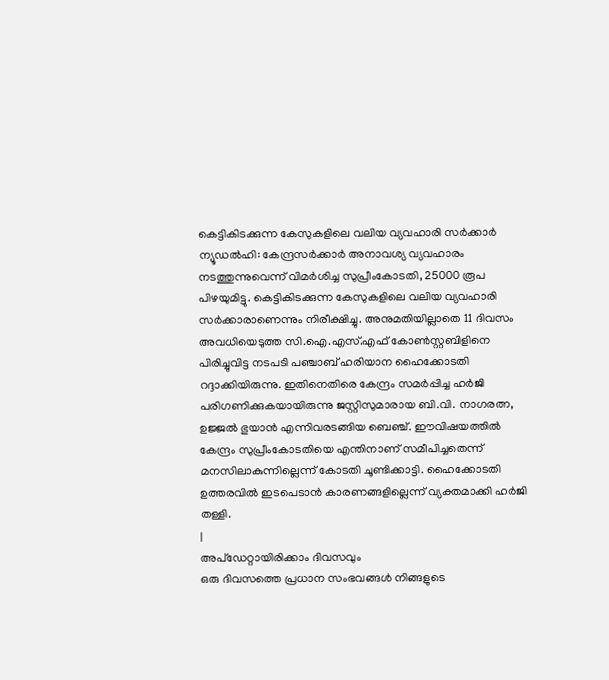കെട്ടികിടക്കുന്ന കേസുകളിലെ വലിയ വ്യവഹാരി സർക്കാർ
ന്യൂഡൽഹി: കേന്ദ്രസർക്കാർ അനാവശ്യ വ്യവഹാരം നടത്തുന്നുവെന്ന് വിമർശിച്ച സുപ്രീംകോടതി, 25000 രൂപ പിഴയുമിട്ടു. കെട്ടികിടക്കുന്ന കേസുകളിലെ വലിയ വ്യവഹാരി സർക്കാരാണെന്നും നിരീക്ഷിച്ചു. അനുമതിയില്ലാതെ 11 ദിവസം
അവധിയെടുത്ത സി.ഐ.എസ്.എഫ് കോൺസ്റ്റബിളിനെ പിരിച്ചുവിട്ട നടപടി പഞ്ചാബ് ഹരിയാന ഹൈക്കോടതി റദ്ദാക്കിയിരുന്നു. ഇതിനെതിരെ കേന്ദ്രം സമർപ്പിച്ച ഹർജി പരിഗണിക്കുകയായിരുന്നു ജസ്റ്റിസുമാരായ ബി.വി. നാഗരത്ന, ഉജ്ജൽ ഭുയാൻ എന്നിവരടങ്ങിയ ബെഞ്ച്. ഈവിഷയത്തിൽ കേന്ദ്രം സുപ്രീംകോടതിയെ എന്തിനാണ് സമീപിച്ചതെന്ന് മനസിലാകുന്നില്ലെന്ന് കോടതി ചൂണ്ടിക്കാട്ടി. ഹൈക്കോടതി ഉത്തരവിൽ ഇടപെടാൻ കാരണങ്ങളില്ലെന്ന് വ്യക്തമാക്കി ഹർജി തള്ളി.
|
അപ്ഡേറ്റായിരിക്കാം ദിവസവും
ഒരു ദിവസത്തെ പ്രധാന സംഭവങ്ങൾ നിങ്ങളുടെ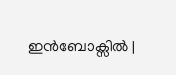ഇൻബോക്സിൽ |